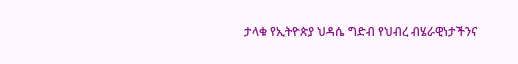ታላቁ የኢትዮጵያ ህዳሴ ግድብ የህብረ ብሄራዊነታችንና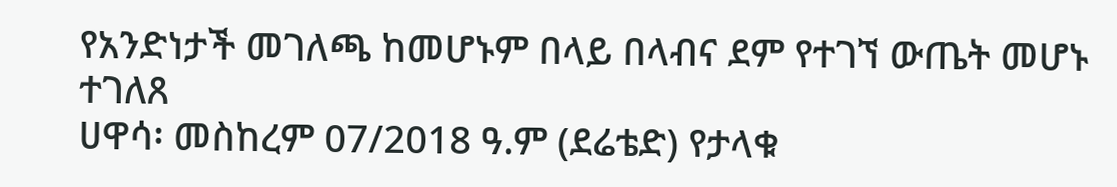የአንድነታች መገለጫ ከመሆኑም በላይ በላብና ደም የተገኘ ውጤት መሆኑ ተገለጸ
ሀዋሳ፡ መስከረም 07/2018 ዓ.ም (ደሬቴድ) የታላቁ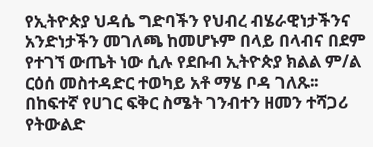የኢትዮጵያ ህዳሴ ግድባችን የህብረ ብሄራዊነታችንና አንድነታችን መገለጫ ከመሆኑም በላይ በላብና በደም የተገኘ ውጤት ነው ሲሉ የደቡብ ኢትዮጵያ ክልል ም/ል ርዕሰ መስተዳድር ተወካይ አቶ ማሄ ቦዳ ገለጹ፡፡
በከፍተኛ የሀገር ፍቅር ስሜት ገንብተን ዘመን ተሻጋሪ የትውልድ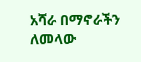አሻራ በማኖራችን ለመላው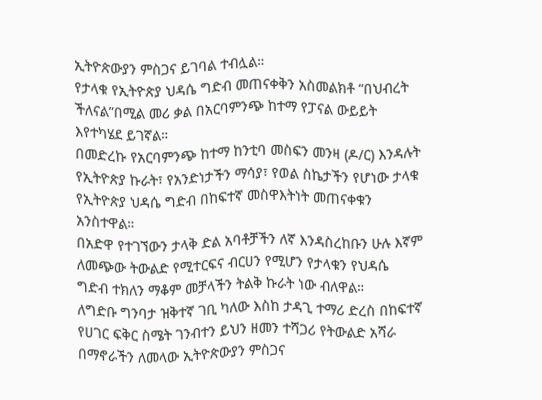ኢትዮጵውያን ምስጋና ይገባል ተብሏል።
የታላቁ የኢትዮጵያ ህዳሴ ግድብ መጠናቀቅን አስመልክቶ “በህብረት ችለናል”በሚል መሪ ቃል በአርባምንጭ ከተማ የፓናል ውይይት እየተካሄደ ይገኛል።
በመድረኩ የአርባምንጭ ከተማ ከንቲባ መስፍን መንዛ (ዶ/ር) እንዳሉት የኢትዮጵያ ኩራት፣ የአንድነታችን ማሳያ፣ የወል ስኬታችን የሆነው ታላቁ የኢትዮጵያ ህዳሴ ግድብ በከፍተኛ መስዋእትነት መጠናቀቁን አንስተዋል።
በአድዋ የተገኘውን ታላቅ ድል አባቶቻችን ለኛ እንዳስረከቡን ሁሉ እኛም ለመጭው ትውልድ የሚተርፍና ብርሀን የሚሆን የታላቁን የህዳሴ ግድብ ተክለን ማቆም መቻላችን ትልቅ ኩራት ነው ብለዋል።
ለግድቡ ግንባታ ዝቅተኛ ገቢ ካለው እስከ ታዳጊ ተማሪ ድረስ በከፍተኛ የሀገር ፍቅር ስሜት ገንብተን ይህን ዘመን ተሻጋሪ የትውልድ አሻራ በማኖራችን ለመላው ኢትዮጵውያን ምስጋና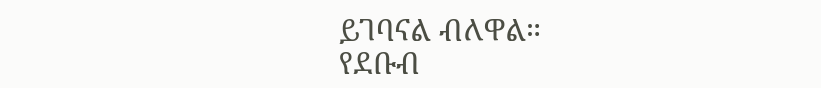ይገባናል ብለዋል።
የደቡብ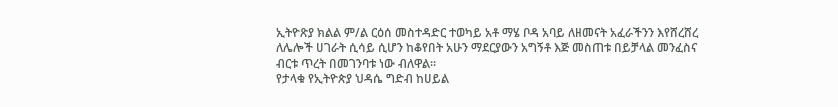ኢትዮጽያ ክልል ም/ል ርዕሰ መስተዳድር ተወካይ አቶ ማሄ ቦዳ አባይ ለዘመናት አፈራችንን እየሸረሸረ ለሌሎች ሀገራት ሲሳይ ሲሆን ከቆየበት አሁን ማደርያውን አግኝቶ እጅ መስጠቱ በይቻላል መንፈስና ብርቱ ጥረት በመገንባቱ ነው ብለዋል።
የታላቁ የኢትዮጵያ ህዳሴ ግድብ ከሀይል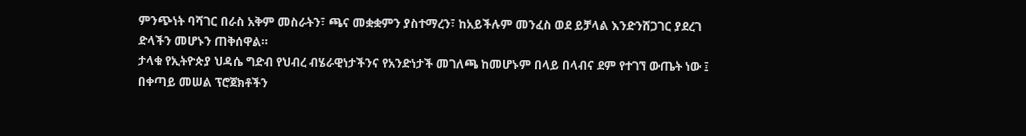ምንጭነት ባሻገር በራስ አቅም መስራትን፣ ጫና መቋቋምን ያስተማረን፣ ከአይችሉም መንፈስ ወደ ይቻላል እንድንሸጋገር ያደረገ ድላችን መሆኑን ጠቅሰዋል።
ታላቁ የኢትዮጵያ ህዳሴ ግድብ የህብረ ብሄራዊነታችንና የአንድነታች መገለጫ ከመሆኑም በላይ በላብና ደም የተገኘ ውጤት ነው ፤ በቀጣይ መሠል ፕሮጀክቶችን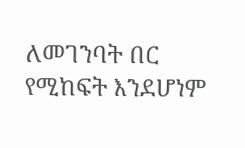ለመገንባት በር የሚከፍት እንደሆነም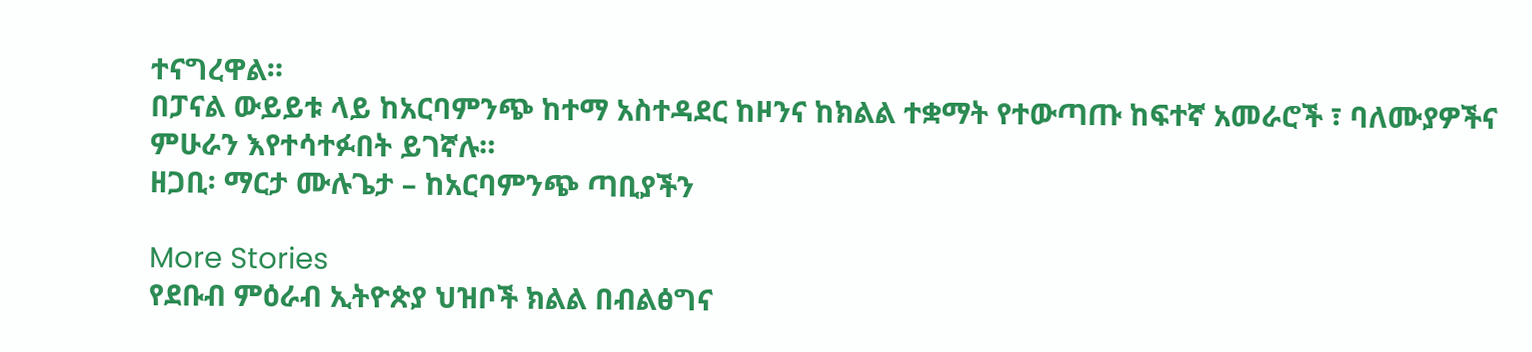ተናግረዋል።
በፓናል ውይይቱ ላይ ከአርባምንጭ ከተማ አስተዳደር ከዞንና ከክልል ተቋማት የተውጣጡ ከፍተኛ አመራሮች ፣ ባለሙያዎችና ምሁራን እየተሳተፉበት ይገኛሉ።
ዘጋቢ፡ ማርታ ሙሉጌታ – ከአርባምንጭ ጣቢያችን

More Stories
የደቡብ ምዕራብ ኢትዮጵያ ህዝቦች ክልል በብልፅግና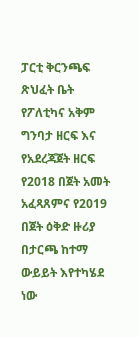ፓርቲ ቅርንጫፍ ጽህፈት ቤት የፖለቲካና አቅም ግንባታ ዘርፍ እና የአደረጃጀት ዘርፍ የ2018 በጀት አመት አፈጻጸምና የ2019 በጀት ዕቅድ ዙሪያ በታርጫ ከተማ ውይይት እየተካሄደ ነው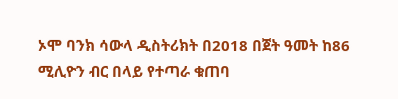ኦሞ ባንክ ሳውላ ዲስትሪክት በ2018 በጀት ዓመት ከ86 ሚሊዮን ብር በላይ የተጣራ ቁጠባ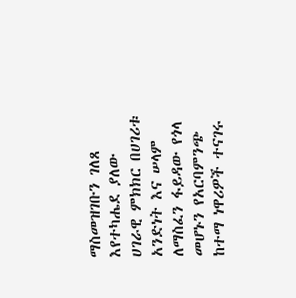ማስመዝገቡን ገለጸ
እየተካሔደ ያለው ሀገራዊ ምክክር በሀገሪቱ አንድነት እና ሠላም ለማስፈን ፋይዳው የጎላ መሆኑን የአርባምንጭ ከተማ ነዋሪዎች ተናገሩ